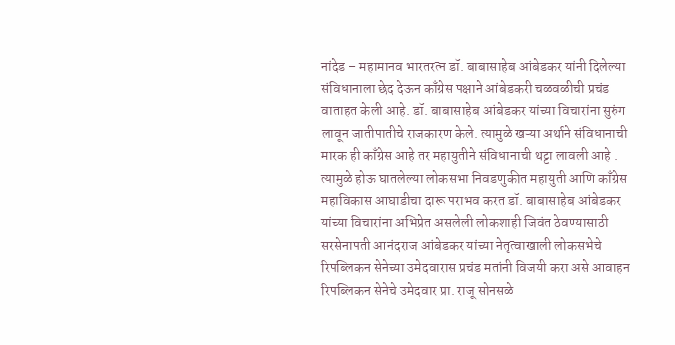नांदेड – महामानव भारतरत्न डॉ. बाबासाहेब आंबेडकर यांनी दिलेल्या संविधानाला छेद देऊन काँग्रेस पक्षाने आंबेडकरी चळवळीची प्रचंड वाताहत केली आहे. डॉ. बाबासाहेब आंबेडकर यांच्या विचारांना सुरुंग लावून जातीपातीचे राजकारण केले. त्यामुळे खऱ्या अर्थाने संविधानाची मारक ही काँग्रेस आहे तर महायुतीने संविधानाची थट्टा लावली आहे . त्यामुळे होऊ घातलेल्या लोकसभा निवडणुकीत महायुती आणि काँग्रेस महाविकास आघाडीचा दारू पराभव करत डॉ. बाबासाहेब आंबेडकर यांच्या विचारांना अभिप्रेत असलेली लोकशाही जिवंत ठेवण्यासाठी सरसेनापती आनंदराज आंबेडकर यांच्या नेतृत्वाखाली लोकसभेचे रिपब्लिकन सेनेच्या उमेदवारास प्रचंड मतांनी विजयी करा असे आवाहन रिपब्लिकन सेनेचे उमेदवार प्रा. राजू सोनसळे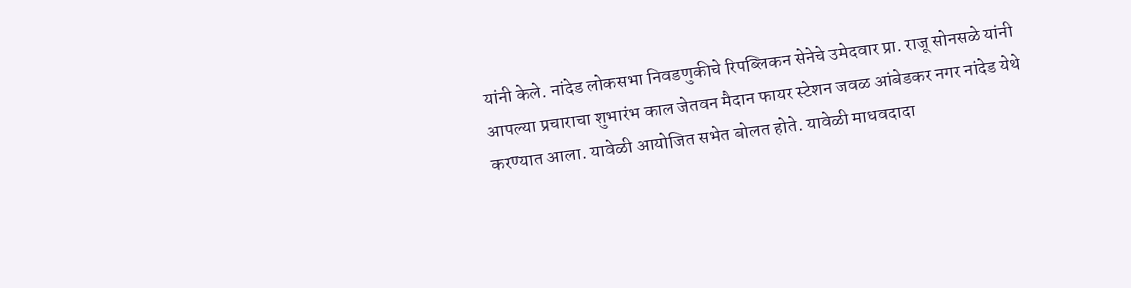यांनी केले. नांदेड लोकसभा निवडणुकीचे रिपब्लिकन सेनेचे उमेदवार प्रा. राजू सोनसळे यांनी आपल्या प्रचाराचा शुभारंभ काल जेतवन मैदान फायर स्टेशन जवळ आंबेडकर नगर नांदेड येथे करण्यात आला. यावेळी आयोजित सभेत बोलत होते. यावेळी माधवदादा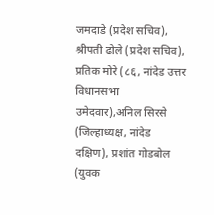जमदाडे (प्रदेश सचिव), श्रीपती ढोले (प्रदेश सचिव), प्रतिक मोरे (८६, नांदेड उत्तर विधानसभा उमेदवार),अनिल सिरसे (जिल्हाध्यक्ष, नांदेड दक्षिण), प्रशांत गोडबोल (युवक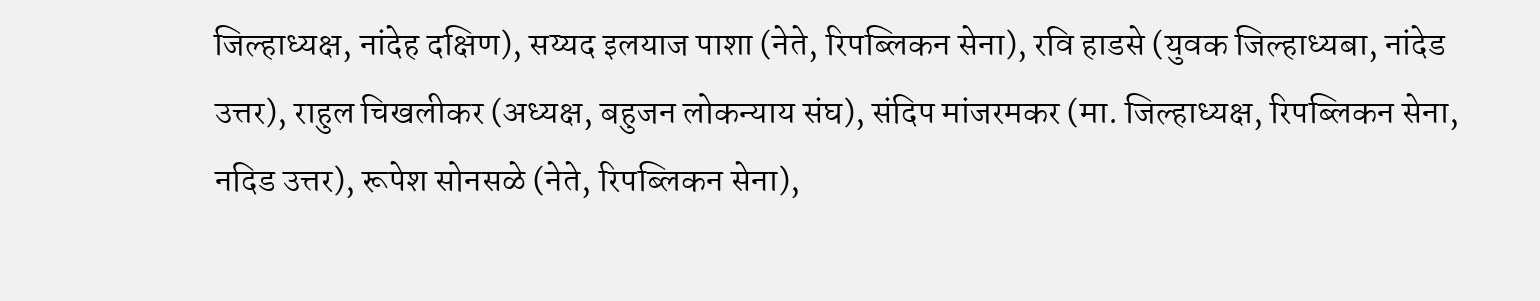जिल्हाध्यक्ष, नांदेह दक्षिण), सय्यद इलयाज पाशा (नेते, रिपब्लिकन सेना), रवि हाडसे (युवक जिल्हाध्यबा, नांदेड उत्तर), राहुल चिखलीकर (अध्यक्ष, बहुजन लोकन्याय संघ), संदिप मांजरमकर (मा. जिल्हाध्यक्ष, रिपब्लिकन सेना, नदिड उत्तर), रूपेश सोनसळे (नेते, रिपब्लिकन सेना),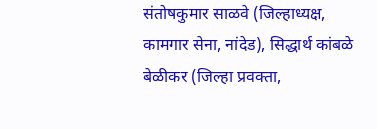संतोषकुमार साळवे (जिल्हाध्यक्ष, कामगार सेना, नांदेड), सिद्धार्थ कांबळे बेळीकर (जिल्हा प्रवक्ता,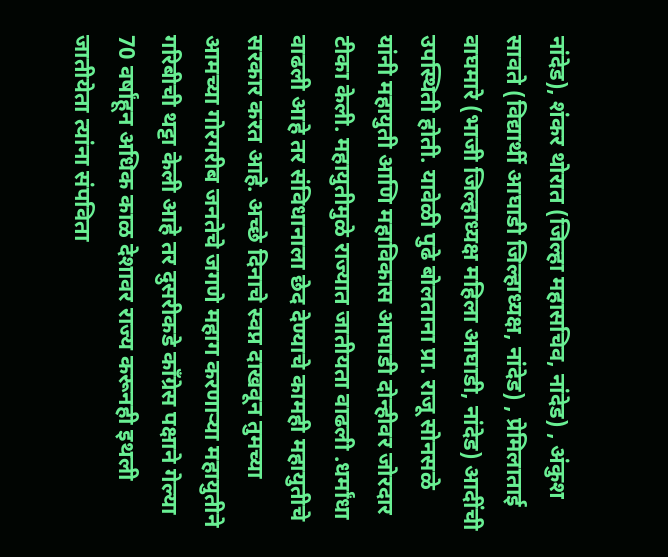नांदेड), शंकर थोरात (जिल्हा महासचिव, नांदेड) , अंकुश सावते (विद्यार्थी आघाडी जिल्हाध्यक्ष, नांदेड) , प्रेमिलाताई वाघमारे (भाजी जिल्हाध्यक्ष महिला आघाडी, नांदेड) आदींची उपस्थिती होती. यावेळी पुढे बोलताना प्रा. राजू सोनसळे यांनी महायुती आणि महाविकास आघाडी दोन्हीवर जोरदार टीका केली. महायुतीमुळे राज्यात जातीयता वाढली .धर्मांधा वाढली आहे तर संविधानाला छेद देण्याचे कामही महायुतीचे सरकार करत आहे. अच्छे दिनाचे स्वप्न दाखवून तुमच्या आमच्या गोरगरीब जनतेचे जगणे महाग करणाऱ्या महायुतीने गरिबीची थट्टा केली आहे तर दुसरीकडे काँग्रेस पक्षाने गेल्या 70 वर्षांहून अधिक काळ देशावर राज्य करूनही इथली जातीयेता त्यांना संपविता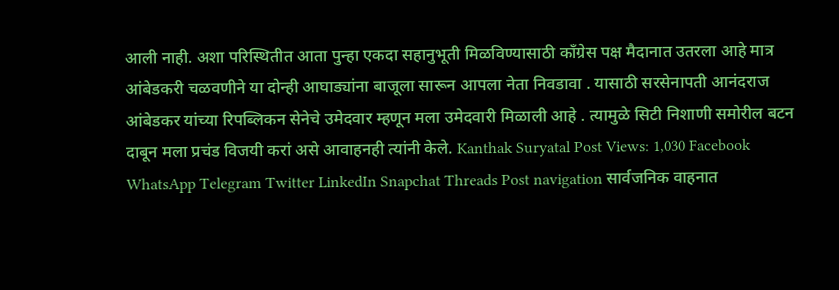आली नाही. अशा परिस्थितीत आता पुन्हा एकदा सहानुभूती मिळविण्यासाठी काँग्रेस पक्ष मैदानात उतरला आहे मात्र आंबेडकरी चळवणीने या दोन्ही आघाड्यांना बाजूला सारून आपला नेता निवडावा . यासाठी सरसेनापती आनंदराज आंबेडकर यांच्या रिपब्लिकन सेनेचे उमेदवार म्हणून मला उमेदवारी मिळाली आहे . त्यामुळे सिटी निशाणी समोरील बटन दाबून मला प्रचंड विजयी करां असे आवाहनही त्यांनी केले. Kanthak Suryatal Post Views: 1,030 Facebook WhatsApp Telegram Twitter LinkedIn Snapchat Threads Post navigation सार्वजनिक वाहनात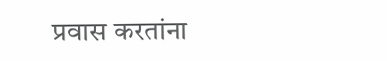प्रवास करतांना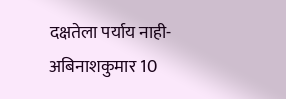दक्षतेला पर्याय नाही-अबिनाशकुमार 10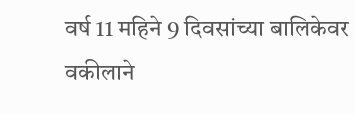वर्ष 11 महिने 9 दिवसांच्या बालिकेवर वकीलाने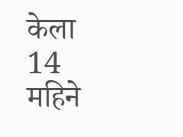केला 14 महिने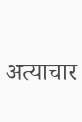अत्याचार